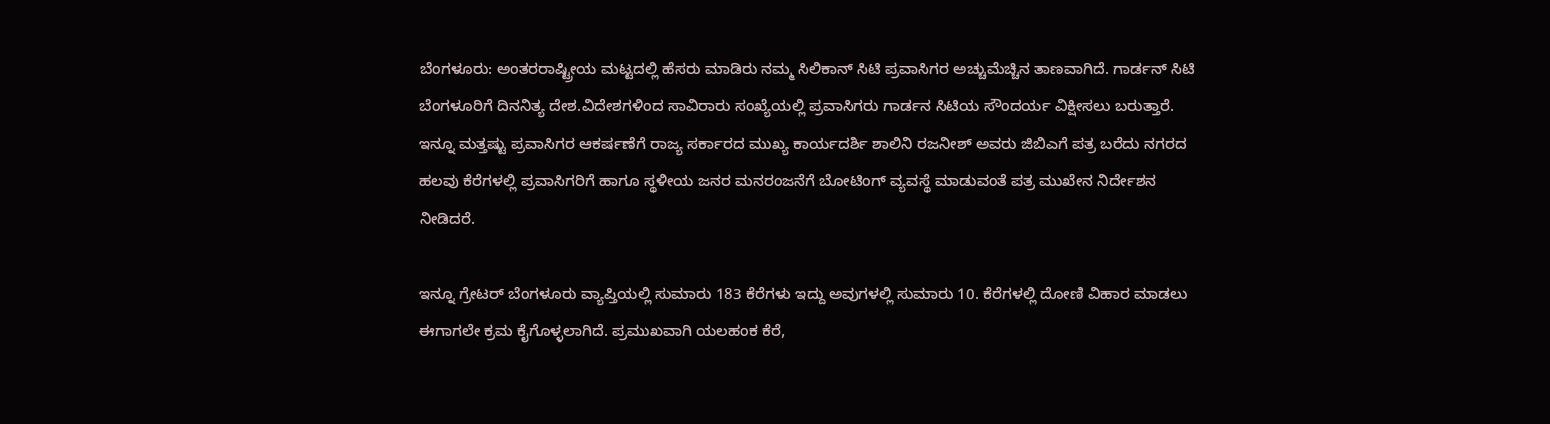ಬೆಂಗಳೂರು: ಅಂತರರಾಷ್ಟ್ರೀಯ ಮಟ್ಟದಲ್ಲಿ ಹೆಸರು ಮಾಡಿರು ನಮ್ಮ ಸಿಲಿಕಾನ್ ಸಿಟಿ ಪ್ರವಾಸಿಗರ ಅಚ್ಚುಮೆಚ್ಚಿನ ತಾಣವಾಗಿದೆ. ಗಾರ್ಡನ್ ಸಿಟಿ ಬೆಂಗಳೂರಿಗೆ ದಿನನಿತ್ಯ ದೇಶ.ವಿದೇಶಗಳಿಂದ ಸಾವಿರಾರು ಸಂಖ್ಯೆಯಲ್ಲಿ ಪ್ರವಾಸಿಗರು ಗಾರ್ಡನ ಸಿಟಿಯ ಸೌಂದರ್ಯ ವಿಕ್ಷೀಸಲು ಬರುತ್ತಾರೆ. ಇನ್ನೂ ಮತ್ತಷ್ಟು ಪ್ರವಾಸಿಗರ ಆಕರ್ಷಣೆಗೆ ರಾಜ್ಯ ಸರ್ಕಾರದ ಮುಖ್ಯ ಕಾರ್ಯದರ್ಶಿ ಶಾಲಿನಿ ರಜನೀಶ್ ಅವರು ಜಿಬಿಎಗೆ ಪತ್ರ ಬರೆದು ನಗರದ ಹಲವು ಕೆರೆಗಳಲ್ಲಿ ಪ್ರವಾಸಿಗರಿಗೆ ಹಾಗೂ ಸ್ಥಳೀಯ ಜನರ ಮನರಂಜನೆಗೆ ಬೋಟಿಂಗ್ ವ್ಯವಸ್ಥೆ ಮಾಡುವಂತೆ ಪತ್ರ ಮುಖೇನ ನಿರ್ದೇಶನ ನೀಡಿದರೆ.

ಇನ್ನೂ ಗ್ರೇಟರ್ ಬೆಂಗಳೂರು ವ್ಯಾಪ್ತಿಯಲ್ಲಿ ಸುಮಾರು 183 ಕೆರೆಗಳು ಇದ್ದು ಅವುಗಳಲ್ಲಿ ಸುಮಾರು 10. ಕೆರೆಗಳಲ್ಲಿ ದೋಣಿ ವಿಹಾರ ಮಾಡಲು ಈಗಾಗಲೇ ಕ್ರಮ ಕೈಗೊಳ್ಳಲಾಗಿದೆ. ಪ್ರಮುಖವಾಗಿ ಯಲಹಂಕ ಕೆರೆ,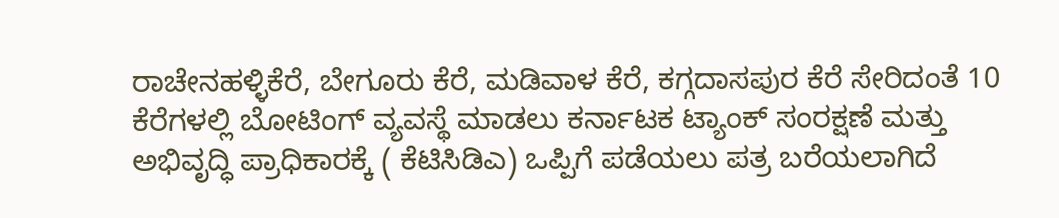ರಾಚೇನಹಳ್ಳಿಕೆರೆ, ಬೇಗೂರು ಕೆರೆ, ಮಡಿವಾಳ ಕೆರೆ, ಕಗ್ಗದಾಸಪುರ ಕೆರೆ ಸೇರಿದಂತೆ 10 ಕೆರೆಗಳಲ್ಲಿ ಬೋಟಿಂಗ್ ವ್ಯವಸ್ಥೆ ಮಾಡಲು ಕರ್ನಾಟಕ ಟ್ಯಾಂಕ್ ಸಂರಕ್ಷಣೆ ಮತ್ತು ಅಭಿವೃದ್ಧಿ ಪ್ರಾಧಿಕಾರಕ್ಕೆ ( ಕೆಟಿಸಿಡಿಎ) ಒಪ್ಪಿಗೆ ಪಡೆಯಲು ಪತ್ರ ಬರೆಯಲಾಗಿದೆ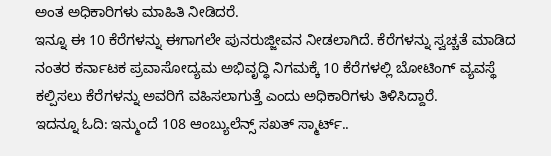ಅಂತ ಅಧಿಕಾರಿಗಳು ಮಾಹಿತಿ ನೀಡಿದರೆ.
ಇನ್ನೂ ಈ 10 ಕೆರೆಗಳನ್ನು ಈಗಾಗಲೇ ಪುನರುಜ್ಜೀವನ ನೀಡಲಾಗಿದೆ. ಕೆರೆಗಳನ್ನು ಸ್ವಚ್ಚತೆ ಮಾಡಿದ ನಂತರ ಕರ್ನಾಟಕ ಪ್ರವಾಸೋದ್ಯಮ ಅಭಿವೃದ್ಧಿ ನಿಗಮಕ್ಕೆ 10 ಕೆರೆಗಳಲ್ಲಿ ಬೋಟಿಂಗ್ ವ್ಯವಸ್ಥೆ ಕಲ್ಪಿಸಲು ಕೆರೆಗಳನ್ನು ಅವರಿಗೆ ವಹಿಸಲಾಗುತ್ತೆ ಎಂದು ಅಧಿಕಾರಿಗಳು ತಿಳಿಸಿದ್ದಾರೆ.
ಇದನ್ನೂ ಓದಿ: ಇನ್ಮುಂದೆ 108 ಆಂಬ್ಯುಲೆನ್ಸ್ ಸಖತ್ ಸ್ಮಾರ್ಟ್..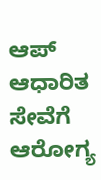ಆಪ್ ಆಧಾರಿತ ಸೇವೆಗೆ ಆರೋಗ್ಯ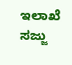ಇಲಾಖೆ ಸಜ್ಜು